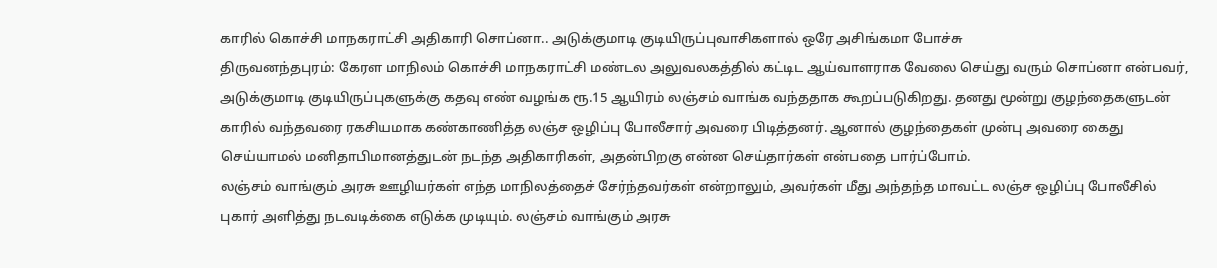காரில் கொச்சி மாநகராட்சி அதிகாரி சொப்னா.. அடுக்குமாடி குடியிருப்புவாசிகளால் ஒரே அசிங்கமா போச்சு
திருவனந்தபுரம்: கேரள மாநிலம் கொச்சி மாநகராட்சி மண்டல அலுவலகத்தில் கட்டிட ஆய்வாளராக வேலை செய்து வரும் சொப்னா என்பவர், அடுக்குமாடி குடியிருப்புகளுக்கு கதவு எண் வழங்க ரூ.15 ஆயிரம் லஞ்சம் வாங்க வந்ததாக கூறப்படுகிறது. தனது மூன்று குழந்தைகளுடன் காரில் வந்தவரை ரகசியமாக கண்காணித்த லஞ்ச ஒழிப்பு போலீசார் அவரை பிடித்தனர். ஆனால் குழந்தைகள் முன்பு அவரை கைது செய்யாமல் மனிதாபிமானத்துடன் நடந்த அதிகாரிகள், அதன்பிறகு என்ன செய்தார்கள் என்பதை பார்ப்போம்.
லஞ்சம் வாங்கும் அரசு ஊழியர்கள் எந்த மாநிலத்தைச் சேர்ந்தவர்கள் என்றாலும், அவர்கள் மீது அந்தந்த மாவட்ட லஞ்ச ஒழிப்பு போலீசில் புகார் அளித்து நடவடிக்கை எடுக்க முடியும். லஞ்சம் வாங்கும் அரசு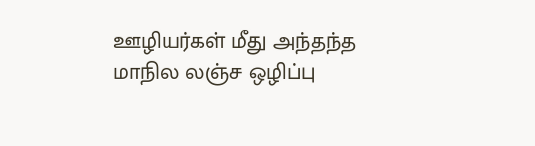ஊழியர்கள் மீது அந்தந்த மாநில லஞ்ச ஒழிப்பு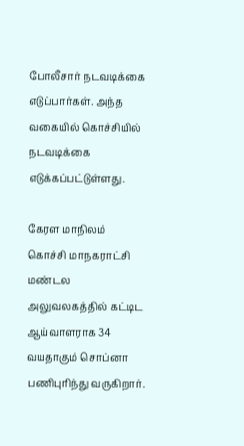போலீசார் நடவடிக்கை எடுப்பார்கள். அந்த வகையில் கொச்சியில் நடவடிக்கை எடுக்கப்பட்டுள்ளது.

கேரள மாநிலம் கொச்சி மாநகராட்சி மண்டல அலுவலகத்தில் கட்டிட ஆய்வாளராக 34 வயதாகும் சொப்னா பணிபுரிந்து வருகிறார்.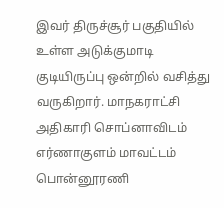இவர் திருச்சூர் பகுதியில் உள்ள அடுக்குமாடி குடியிருப்பு ஒன்றில் வசித்து வருகிறார். மாநகராட்சி அதிகாரி சொப்னாவிடம் எர்ணாகுளம் மாவட்டம் பொன்னூரணி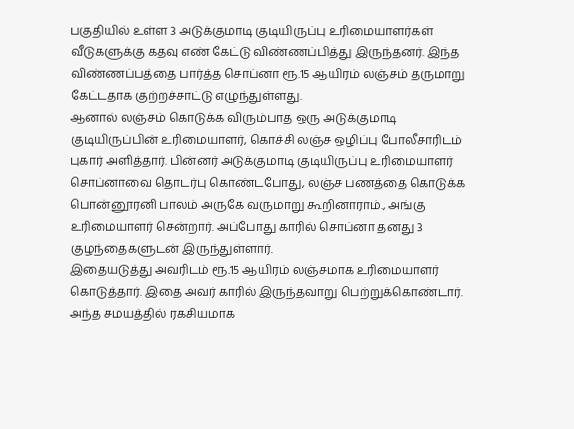பகுதியில் உள்ள 3 அடுக்குமாடி குடியிருப்பு உரிமையாளர்கள் வீடுகளுக்கு கதவு எண் கேட்டு விண்ணப்பித்து இருந்தனர். இந்த விண்ணப்பத்தை பார்த்த சொப்னா ரூ.15 ஆயிரம் லஞ்சம் தருமாறு கேட்டதாக குற்றச்சாட்டு எழுந்துள்ளது.
ஆனால் லஞ்சம் கொடுக்க விரும்பாத ஒரு அடுக்குமாடி குடியிருப்பின் உரிமையாளர், கொச்சி லஞ்ச ஒழிப்பு போலீசாரிடம் புகார் அளித்தார். பின்னர் அடுக்குமாடி குடியிருப்பு உரிமையாளர் சொப்னாவை தொடர்பு கொண்டபோது, லஞ்ச பணத்தை கொடுக்க பொன்னூரனி பாலம் அருகே வருமாறு கூறினாராம்., அங்கு உரிமையாளர் சென்றார். அப்போது காரில் சொப்னா தனது 3 குழந்தைகளுடன் இருந்துள்ளார்.
இதையடுத்து அவரிடம் ரூ.15 ஆயிரம் லஞ்சமாக உரிமையாளர் கொடுத்தார். இதை அவர் காரில் இருந்தவாறு பெற்றுக்கொண்டார். அந்த சமயத்தில் ரகசியமாக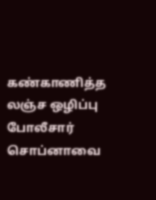கண்காணித்த லஞ்ச ஒழிப்பு போலீசார் சொப்னாவை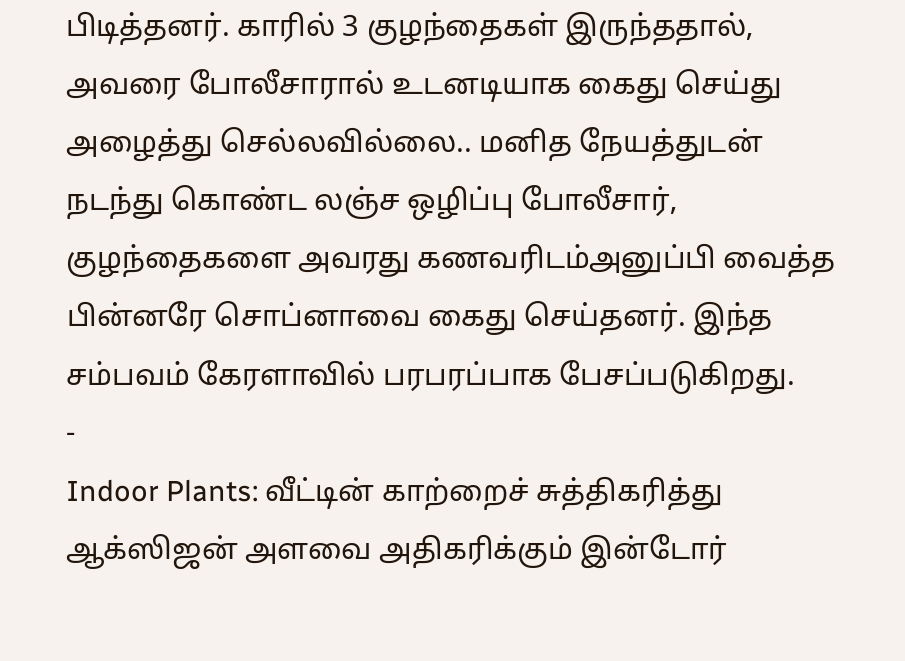பிடித்தனர். காரில் 3 குழந்தைகள் இருந்ததால், அவரை போலீசாரால் உடனடியாக கைது செய்து அழைத்து செல்லவில்லை.. மனித நேயத்துடன் நடந்து கொண்ட லஞ்ச ஒழிப்பு போலீசார், குழந்தைகளை அவரது கணவரிடம்அனுப்பி வைத்த பின்னரே சொப்னாவை கைது செய்தனர். இந்த சம்பவம் கேரளாவில் பரபரப்பாக பேசப்படுகிறது.
-
Indoor Plants: வீட்டின் காற்றைச் சுத்திகரித்து ஆக்ஸிஜன் அளவை அதிகரிக்கும் இன்டோர்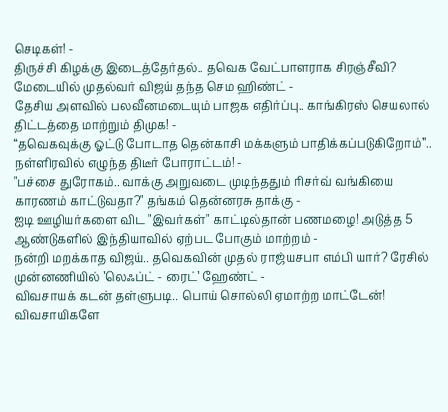செடிகள்! -
திருச்சி கிழக்கு இடைத்தேர்தல்.. தவெக வேட்பாளராக சிரஞ்சீவி? மேடையில் முதல்வர் விஜய் தந்த செம ஹிண்ட் -
தேசிய அளவில் பலவீனமடையும் பாஜக எதிர்ப்பு.. காங்கிரஸ் செயலால் திட்டத்தை மாற்றும் திமுக! -
“தவெகவுக்கு ஓட்டு போடாத தென்காசி மக்களும் பாதிக்கப்படுகிறோம்”.. நள்ளிரவில் எழுந்த திடீர் போராட்டம்! -
"பச்சை துரோகம்.. வாக்கு அறுவடை முடிந்ததும் ரிசர்வ் வங்கியை காரணம் காட்டுவதா?" தங்கம் தென்னரசு தாக்கு -
ஐடி ஊழியர்களை விட "இவர்கள்" காட்டில்தான் பணமழை! அடுத்த 5 ஆண்டுகளில் இந்தியாவில் ஏற்பட போகும் மாற்றம் -
நன்றி மறக்காத விஜய்.. தவெகவின் முதல் ராஜ்யசபா எம்பி யார்? ரேசில் முன்னணியில் ’லெஃப்ட் - ரைட்’ ஹேண்ட் -
விவசாயக் கடன் தள்ளுபடி.. பொய் சொல்லி ஏமாற்ற மாட்டேன்! விவசாயிகளே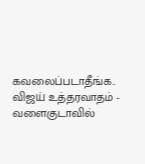கவலைப்படாதீங்க.. விஜய் உத்தரவாதம் -
வளைகுடாவில்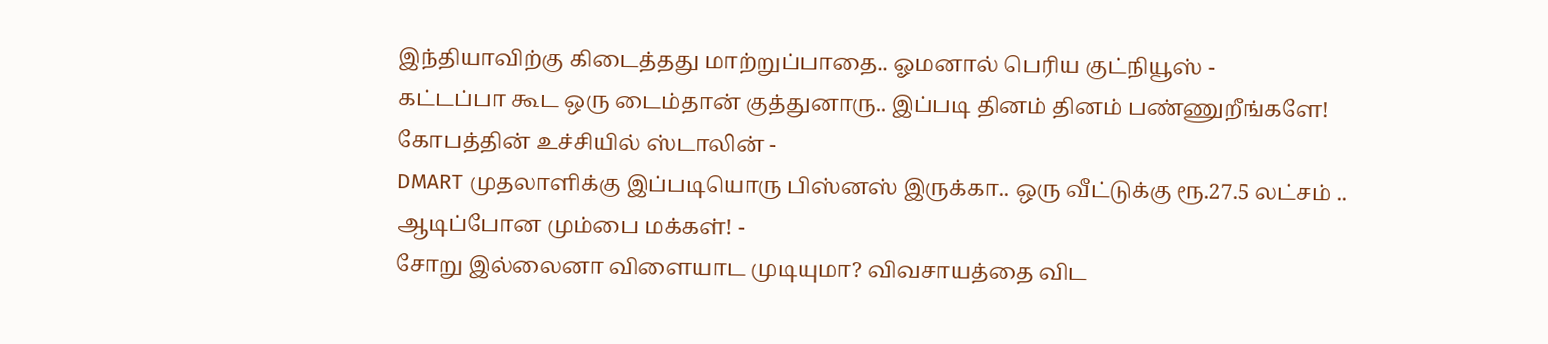இந்தியாவிற்கு கிடைத்தது மாற்றுப்பாதை.. ஓமனால் பெரிய குட்நியூஸ் -
கட்டப்பா கூட ஒரு டைம்தான் குத்துனாரு.. இப்படி தினம் தினம் பண்ணுறீங்களே! கோபத்தின் உச்சியில் ஸ்டாலின் -
DMART முதலாளிக்கு இப்படியொரு பிஸ்னஸ் இருக்கா.. ஒரு வீட்டுக்கு ரூ.27.5 லட்சம் .. ஆடிப்போன மும்பை மக்கள்! -
சோறு இல்லைனா விளையாட முடியுமா? விவசாயத்தை விட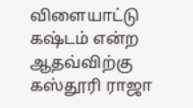விளையாட்டு கஷ்டம் என்ற ஆதவ்விற்கு கஸ்தூரி ராஜா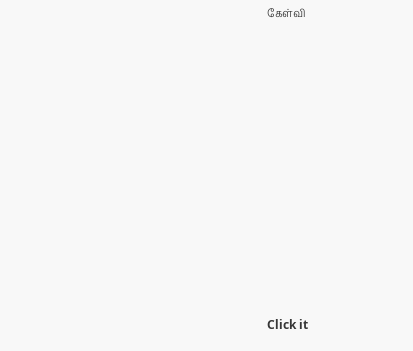கேள்வி












Click it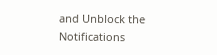and Unblock the Notifications